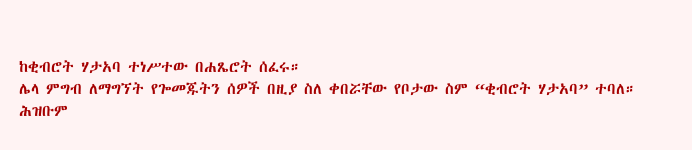ከቂብሮት ሃታአባ ተነሥተው በሐጼሮት ሰፈሩ።
ሌላ ምግብ ለማግኘት የጐመጁትን ሰዎች በዚያ ስለ ቀበሯቸው የቦታው ስም “ቂብሮት ሃታአባ” ተባለ።
ሕዝቡም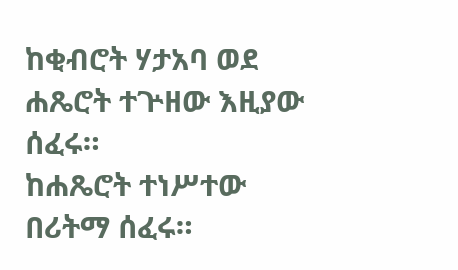ከቂብሮት ሃታአባ ወደ ሐጼሮት ተጕዘው እዚያው ሰፈሩ።
ከሐጼሮት ተነሥተው በሪትማ ሰፈሩ።